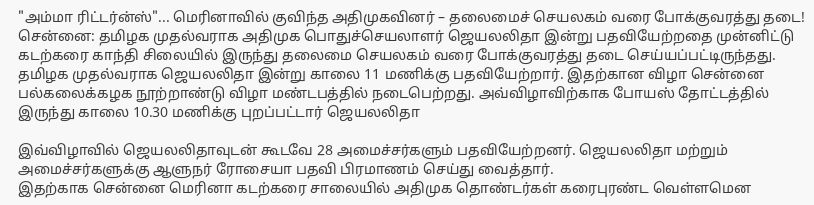"அம்மா ரிட்டர்ன்ஸ்"... மெரினாவில் குவிந்த அதிமுகவினர் – தலைமைச் செயலகம் வரை போக்குவரத்து தடை!
சென்னை: தமிழக முதல்வராக அதிமுக பொதுச்செயலாளர் ஜெயலலிதா இன்று பதவியேற்றதை முன்னிட்டு கடற்கரை காந்தி சிலையில் இருந்து தலைமை செயலகம் வரை போக்குவரத்து தடை செய்யப்பட்டிருந்தது.
தமிழக முதல்வராக ஜெயலலிதா இன்று காலை 11 மணிக்கு பதவியேற்றார். இதற்கான விழா சென்னை பல்கலைக்கழக நூற்றாண்டு விழா மண்டபத்தில் நடைபெற்றது. அவ்விழாவிற்காக போயஸ் தோட்டத்தில் இருந்து காலை 10.30 மணிக்கு புறப்பட்டார் ஜெயலலிதா

இவ்விழாவில் ஜெயலலிதாவுடன் கூடவே 28 அமைச்சர்களும் பதவியேற்றனர். ஜெயலலிதா மற்றும் அமைச்சர்களுக்கு ஆளுநர் ரோசையா பதவி பிரமாணம் செய்து வைத்தார்.
இதற்காக சென்னை மெரினா கடற்கரை சாலையில் அதிமுக தொண்டர்கள் கரைபுரண்ட வெள்ளமென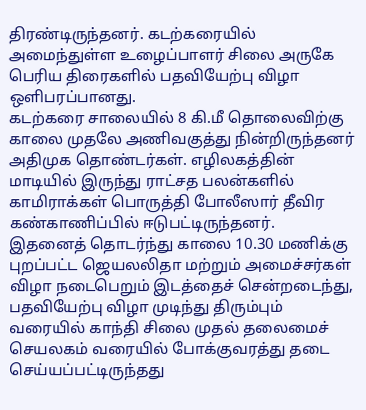திரண்டிருந்தனர். கடற்கரையில் அமைந்துள்ள உழைப்பாளர் சிலை அருகே பெரிய திரைகளில் பதவியேற்பு விழா ஒளிபரப்பானது.
கடற்கரை சாலையில் 8 கி.மீ தொலைவிற்கு காலை முதலே அணிவகுத்து நின்றிருந்தனர் அதிமுக தொண்டர்கள். எழிலகத்தின் மாடியில் இருந்து ராட்சத பலன்களில் காமிராக்கள் பொருத்தி போலீஸார் தீவிர கண்காணிப்பில் ஈடுபட்டிருந்தனர்.
இதனைத் தொடர்ந்து காலை 10.30 மணிக்கு புறப்பட்ட ஜெயலலிதா மற்றும் அமைச்சர்கள் விழா நடைபெறும் இடத்தைச் சென்றடைந்து, பதவியேற்பு விழா முடிந்து திரும்பும் வரையில் காந்தி சிலை முதல் தலைமைச் செயலகம் வரையில் போக்குவரத்து தடை செய்யப்பட்டிருந்தது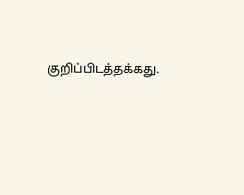குறிப்பிடத்தக்கது.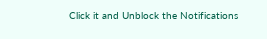Click it and Unblock the Notifications